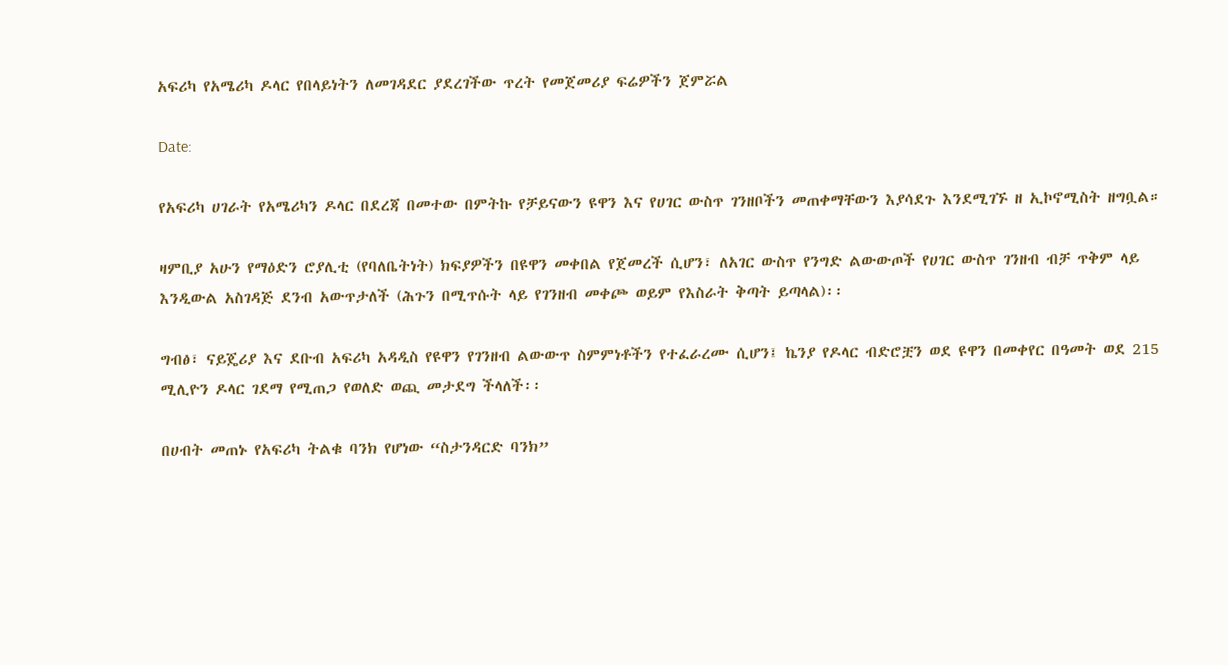አፍሪካ የአሜሪካ ዶላር የበላይነትን ለመገዳደር ያደረገችው ጥረት የመጀመሪያ ፍሬዎችን ጀምሯል

Date:

የአፍሪካ ሀገራት የአሜሪካን ዶላር በደረጃ በመተው በምትኩ የቻይናውን ዩዋን እና የሀገር ውስጥ ገንዘቦችን መጠቀማቸውን እያሳደጉ እንደሚገኙ ዘ ኢኮኖሚስት ዘግቧል።

ዛምቢያ አሁን የማዕድን ሮያሊቲ (የባለቤትነት) ክፍያዎችን በዩዋን መቀበል የጀመረች ሲሆን፣ ለአገር ውስጥ የንግድ ልውውጦች የሀገር ውስጥ ገንዘብ ብቻ ጥቅም ላይ እንዲውል አስገዳጅ ደንብ አውጥታለች (ሕጉን በሚጥሱት ላይ የገንዘብ መቀጮ ወይም የእስራት ቅጣት ይጣላል)፡፡

ግብፅ፣ ናይጄሪያ እና ደቡብ አፍሪካ አዳዲስ የዩዋን የገንዘብ ልውውጥ ስምምነቶችን የተፈራረሙ ሲሆን፤ ኬንያ የዶላር ብድሮቿን ወደ ዩዋን በመቀየር በዓመት ወደ 215 ሚሊዮን ዶላር ገደማ የሚጠጋ የወለድ ወጪ መታደግ ችላለች፡፡

በሀብት መጠኑ የአፍሪካ ትልቁ ባንክ የሆነው “ስታንዳርድ ባንክ”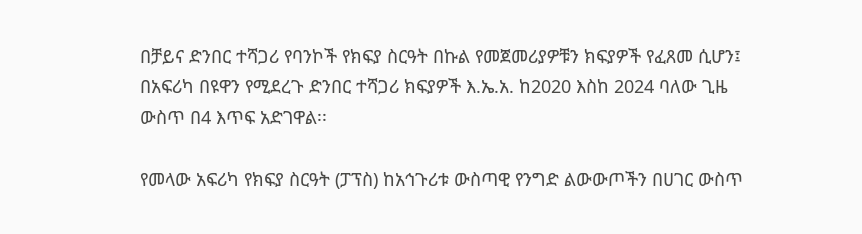በቻይና ድንበር ተሻጋሪ የባንኮች የክፍያ ስርዓት በኩል የመጀመሪያዎቹን ክፍያዎች የፈጸመ ሲሆን፤ በአፍሪካ በዩዋን የሚደረጉ ድንበር ተሻጋሪ ክፍያዎች እ.ኤ.አ. ከ2020 እስከ 2024 ባለው ጊዜ ውስጥ በ4 እጥፍ አድገዋል፡፡

የመላው አፍሪካ የክፍያ ስርዓት (ፓፕስ) ከአኅጉሪቱ ውስጣዊ የንግድ ልውውጦችን በሀገር ውስጥ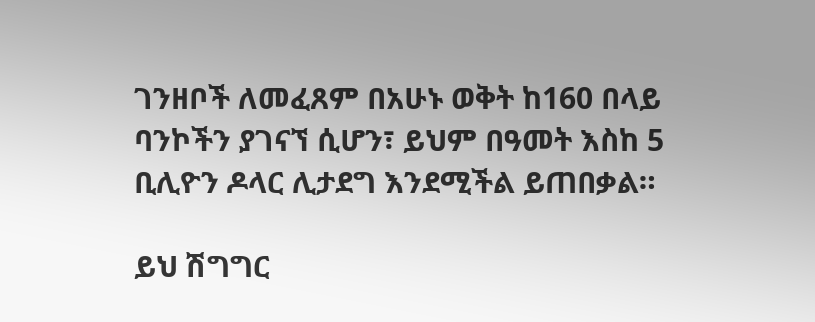ገንዘቦች ለመፈጸም በአሁኑ ወቅት ከ160 በላይ ባንኮችን ያገናኘ ሲሆን፣ ይህም በዓመት እስከ 5 ቢሊዮን ዶላር ሊታደግ እንደሚችል ይጠበቃል።

ይህ ሽግግር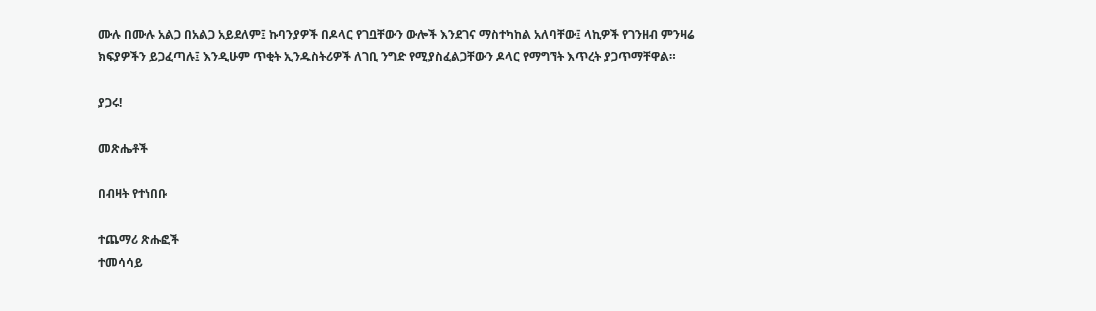ሙሉ በሙሉ አልጋ በአልጋ አይደለም፤ ኩባንያዎች በዶላር የገቧቸውን ውሎች እንደገና ማስተካከል አለባቸው፤ ላኪዎች የገንዘብ ምንዛሬ ክፍያዎችን ይጋፈጣሉ፤ እንዲሁም ጥቂት ኢንዱስትሪዎች ለገቢ ንግድ የሚያስፈልጋቸውን ዶላር የማግኘት እጥረት ያጋጥማቸዋል።

ያጋሩ!

መጽሔቶች

በብዛት የተነበቡ

ተጨማሪ ጽሑፎች
ተመሳሳይ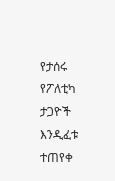የታሰሩ የፖለቲካ ታጋዮች እንዲፈቱ ተጠየቀ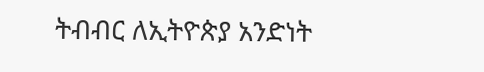ትብብር ለኢትዮጵያ አንድነት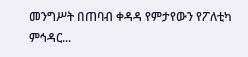መንግሥት በጠባብ ቀዳዳ የምታየውን የፖለቲካ ምኅዳር...